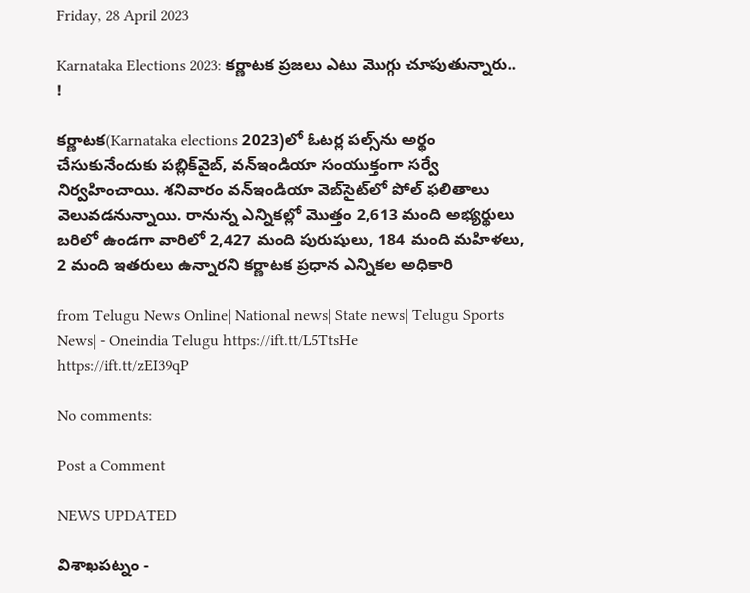Friday, 28 April 2023

Karnataka Elections 2023: కర్ణాటక ప్రజలు ఎటు మొగ్గు చూపుతున్నారు.. !

కర్ణాటక(Karnataka elections 2023)లో ఓటర్ల పల్స్‌ను అర్థం చేసుకునేందుకు పబ్లిక్‌వైబ్‌, వన్‌ఇండియా సంయుక్తంగా సర్వే నిర్వహించాయి. శనివారం వన్ఇండియా వెబ్‌సైట్‌లో పోల్ ఫలితాలు వెలువడనున్నాయి. రానున్న ఎన్నికల్లో మొత్తం 2,613 మంది అభ్యర్థులు బరిలో ఉండగా వారిలో 2,427 మంది పురుషులు, 184 మంది మహిళలు, 2 మంది ఇతరులు ఉన్నారని కర్ణాటక ప్రధాన ఎన్నికల అధికారి

from Telugu News Online| National news| State news| Telugu Sports News| - Oneindia Telugu https://ift.tt/L5TtsHe
https://ift.tt/zEI39qP

No comments:

Post a Comment

NEWS UPDATED

విశాఖపట్నం -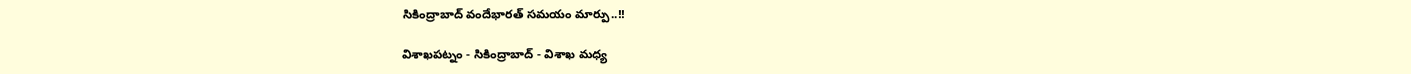సికింద్రాబాద్ వందేభారత్ సమయం మార్పు..!!

విశాఖపట్నం - సికింద్రాబాద్ - విశాఖ మధ్య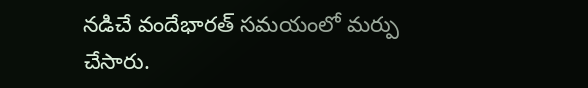నడిచే వందేభారత్ సమయంలో మర్పు చేసారు.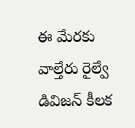ఈ మేరకు వాల్తేరు రైల్వే డివిజన్ కీలక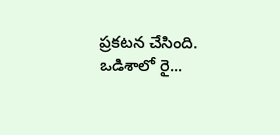ప్రకటన చేసింది. ఒడిశాలో రై...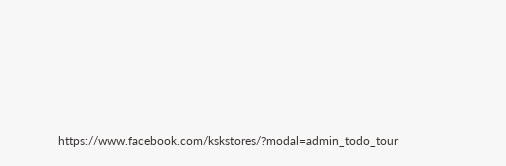https://www.facebook.com/kskstores/?modal=admin_todo_tour